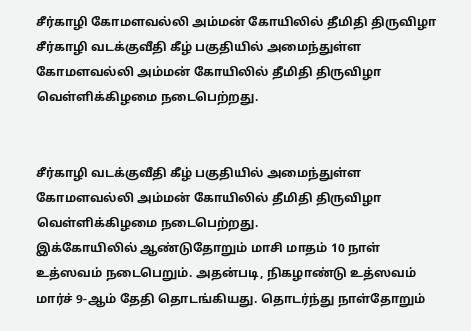சீர்காழி கோமளவல்லி அம்மன் கோயிலில் தீமிதி திருவிழா
சீர்காழி வடக்குவீதி கீழ் பகுதியில் அமைந்துள்ள கோமளவல்லி அம்மன் கோயிலில் தீமிதி திருவிழா வெள்ளிக்கிழமை நடைபெற்றது.


சீர்காழி வடக்குவீதி கீழ் பகுதியில் அமைந்துள்ள கோமளவல்லி அம்மன் கோயிலில் தீமிதி திருவிழா வெள்ளிக்கிழமை நடைபெற்றது.
இக்கோயிலில் ஆண்டுதோறும் மாசி மாதம் 10 நாள் உத்ஸவம் நடைபெறும். அதன்படி, நிகழாண்டு உத்ஸவம் மார்ச் 9-ஆம் தேதி தொடங்கியது. தொடர்ந்து நாள்தோறும்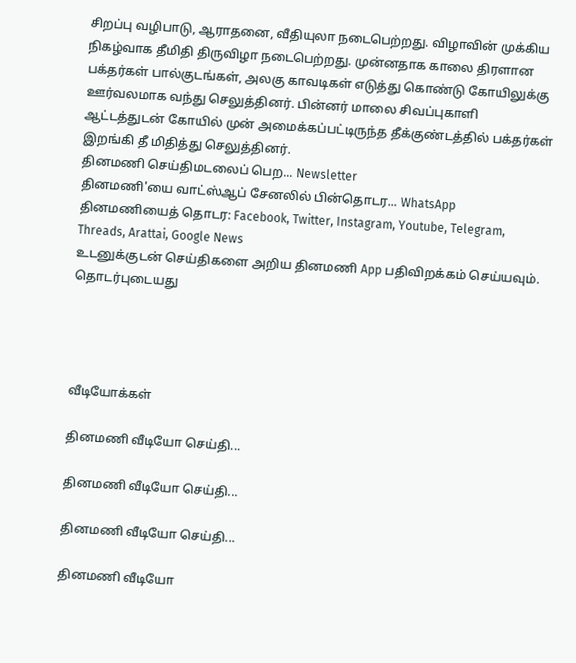சிறப்பு வழிபாடு, ஆராதனை, வீதியுலா நடைபெற்றது. விழாவின் முக்கிய நிகழ்வாக தீமிதி திருவிழா நடைபெற்றது. முன்னதாக காலை திரளான பக்தர்கள் பால்குடங்கள், அலகு காவடிகள் எடுத்து கொண்டு கோயிலுக்கு ஊர்வலமாக வந்து செலுத்தினர். பின்னர் மாலை சிவப்புகாளி ஆட்டத்துடன் கோயில் முன் அமைக்கப்பட்டிருந்த தீக்குண்டத்தில் பக்தர்கள் இறங்கி தீ மிதித்து செலுத்தினர்.
தினமணி செய்திமடலைப் பெற... Newsletter
தினமணி'யை வாட்ஸ்ஆப் சேனலில் பின்தொடர... WhatsApp
தினமணியைத் தொடர: Facebook, Twitter, Instagram, Youtube, Telegram, Threads, Arattai, Google News
உடனுக்குடன் செய்திகளை அறிய தினமணி App பதிவிறக்கம் செய்யவும்.
தொடர்புடையது




வீடியோக்கள்

தினமணி வீடியோ செய்தி...

தினமணி வீடியோ செய்தி...

தினமணி வீடியோ செய்தி...

தினமணி வீடியோ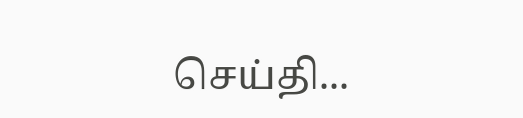செய்தி...